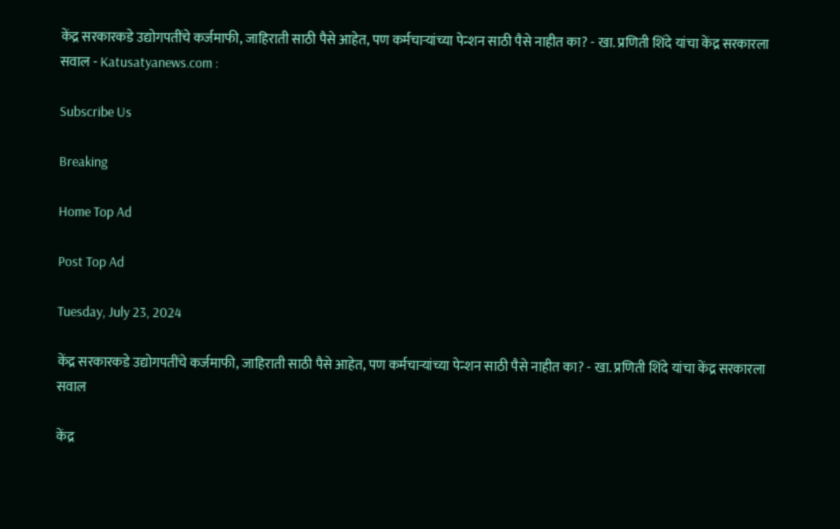केंद्र सरकारकडे उद्योगपतींचे कर्जमाफी, जाहिराती साठी पैसे आहेत, पण कर्मचाऱ्यांच्या पेन्शन साठी पैसे नाहीत का? - खा. प्रणिती शिंदे यांचा केंद्र सरकारला सवाल - Katusatyanews.com :

Subscribe Us

Breaking

Home Top Ad

Post Top Ad

Tuesday, July 23, 2024

केंद्र सरकारकडे उद्योगपतींचे कर्जमाफी, जाहिराती साठी पैसे आहेत, पण कर्मचाऱ्यांच्या पेन्शन साठी पैसे नाहीत का? - खा. प्रणिती शिंदे यांचा केंद्र सरकारला सवाल

केंद्र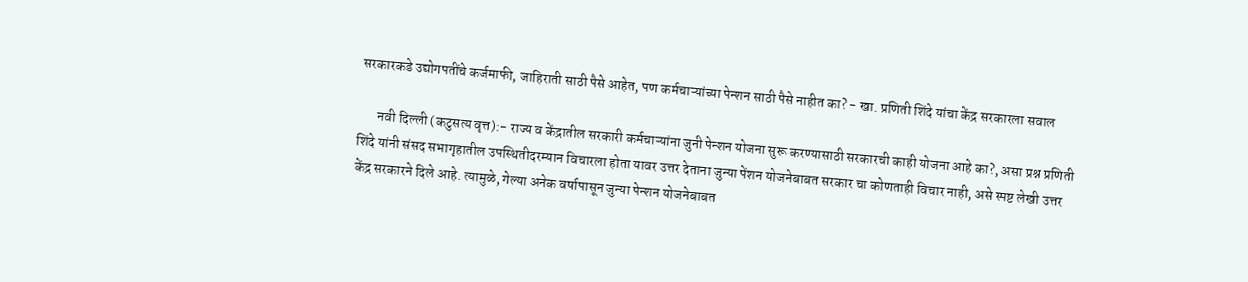सरकारकडे उद्योगपतींचे कर्जमाफी, जाहिराती साठी पैसे आहेत, पण कर्मचाऱ्यांच्या पेन्शन साठी पैसे नाहीत का? - खा. प्रणिती शिंदे यांचा केंद्र सरकारला सवाल

       नवी दिल्ली (कटुसत्य वृत्त):- राज्य व केंद्रातील सरकारी कर्मचाऱ्यांना जुनी पेन्शन योजना सुरू करण्यासाठी सरकारची काही योजना आहे का?, असा प्रश्न प्रणिती शिंदे यांनी संसद सभागृहातील उपस्थितीदरम्यान विचारला होता यावर उत्तर देताना जुन्या पेंशन योजनेबाबत सरकार चा कोणताही विचार नाही, असे स्पष्ट लेखी उत्तर केंद्र सरकारने दिले आहे. त्यामुळे, गेल्या अनेक वर्षापासून जुन्या पेन्शन योजनेबाबत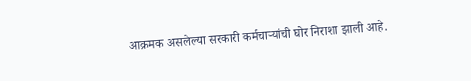आक्रमक असलेल्या सरकारी कर्मचाऱ्यांची घोर निराशा झाली आहे.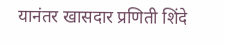यानंतर खासदार प्रणिती शिंदे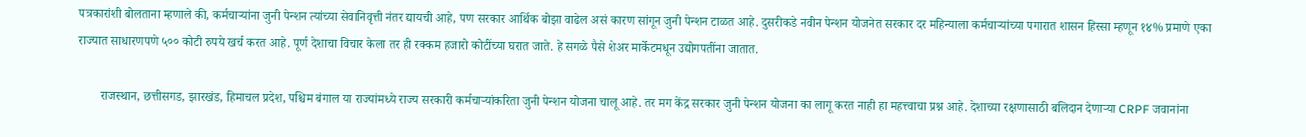पत्रकारांशी बोलताना म्हणाले की, कर्मचाऱ्यांना जुनी पेन्शन त्यांच्या सेवानिवृत्ती नंतर द्यायची आहे, पण सरकार आर्थिक बोझा वाढेल असं कारण सांगून जुनी पेन्शन टाळत आहे. दुसरीकडे नवीन पेन्शन योजनेत सरकार दर महिन्याला कर्मचाऱ्यांच्या पगारात शासन हिस्सा म्हणून १४% प्रमाणे एका राज्यात साधारणपणे ५०० कोटी रुपये खर्च करत आहे. पूर्ण देशाचा विचार केला तर ही रक्कम हजारो कोटींच्या घरात जाते. हे सगळे पैसे शेअर मार्केटमधून उद्योगपतींना जातात.

       राजस्थान, छत्तीसगड, झारखंड, हिमाचल प्रदेश, पश्चिम बंगाल या राज्यांमध्ये राज्य सरकारी कर्मचाऱ्यांकरिता जुनी पेन्शन योजना चालू आहे. तर मग केंद्र सरकार जुनी पेन्शन योजना का लागू करत नाही हा महत्त्वाचा प्रश्न आहे. देशाच्या रक्षणासाठी बलिदान देणाऱ्या CRPF जवानांना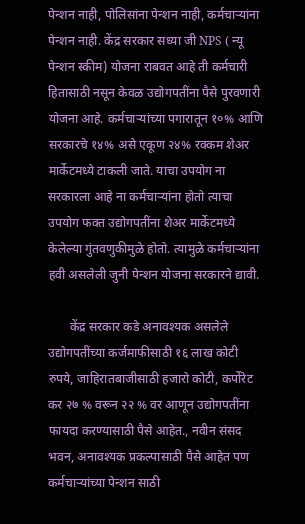पेन्शन नाही, पोलिसांना पेन्शन नाही, कर्मचाऱ्यांना पेन्शन नाही. केंद्र सरकार सध्या जी NPS ( न्यू पेन्शन स्कीम) योजना राबवत आहे ती कर्मचारी हितासाठी नसून केवळ उद्योगपतींना पैसे पुरवणारी योजना आहे. कर्मचाऱ्यांच्या पगारातून १०% आणि सरकारचे १४% असे एकूण २४% रक्कम शेअर मार्केटमध्ये टाकली जाते. याचा उपयोग ना सरकारला आहे ना कर्मचाऱ्यांना होतो त्याचा उपयोग फक्त उद्योगपतींना शेअर मार्केटमध्ये केलेल्या गुंतवणुकीमुळे होतो. त्यामुळे कर्मचाऱ्यांना हवी असलेली जुनी पेन्शन योजना सरकारने द्यावी.

       केंद्र सरकार कडे अनावश्यक असलेले उद्योगपतींच्या कर्जमाफीसाठी १६ लाख कोटी रुपये, जाहिरातबाजीसाठी हजारो कोटी, कर्पोरेट कर २७ % वरून २२ % वर आणून उद्योगपतींना फायदा करण्यासाठी पैसे आहेत., नवीन संसद भवन, अनावश्यक प्रकल्पासाठी पैसे आहेत पण कर्मचाऱ्यांच्या पेन्शन साठी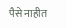पैसे नाहीत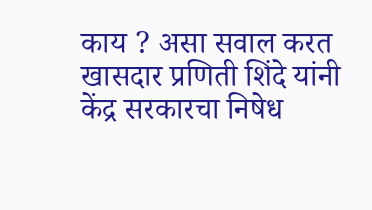काय ? असा सवाल करत खासदार प्रणिती शिंदे यांनी केंद्र सरकारचा निषेध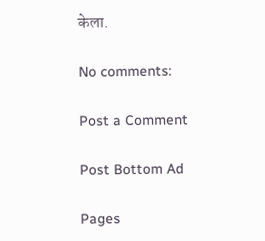केला.

No comments:

Post a Comment

Post Bottom Ad

Pages